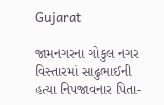Gujarat

જામનગરના ગોકુલ નગર વિસ્તારમાં સાઢુભાઈની હત્યા નિપજાવનાર પિતા-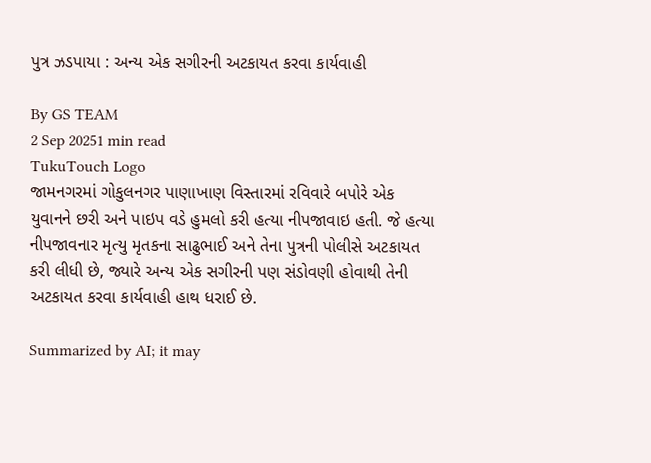પુત્ર ઝડપાયા : અન્ય એક સગીરની અટકાયત કરવા કાર્યવાહી

By GS TEAM
2 Sep 20251 min read
TukuTouch Logo
જામનગરમાં ગોકુલનગર પાણાખાણ વિસ્તારમાં રવિવારે બપોરે એક યુવાનને છરી અને પાઇપ વડે હુમલો કરી હત્યા નીપજાવાઇ હતી. જે હત્યા નીપજાવનાર મૃત્યુ મૃતકના સાઢુભાઈ અને તેના પુત્રની પોલીસે અટકાયત કરી લીધી છે, જ્યારે અન્ય એક સગીરની પણ સંડોવણી હોવાથી તેની અટકાયત કરવા કાર્યવાહી હાથ ધરાઈ છે.

Summarized by AI; it may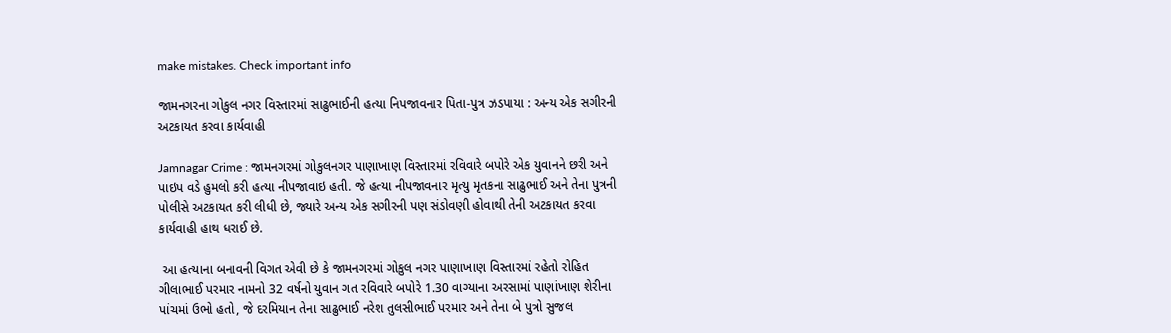make mistakes. Check important info

જામનગરના ગોકુલ નગર વિસ્તારમાં સાઢુભાઈની હત્યા નિપજાવનાર પિતા-પુત્ર ઝડપાયા : અન્ય એક સગીરની અટકાયત કરવા કાર્યવાહી

Jamnagar Crime : જામનગરમાં ગોકુલનગર પાણાખાણ વિસ્તારમાં રવિવારે બપોરે એક યુવાનને છરી અને પાઇપ વડે હુમલો કરી હત્યા નીપજાવાઇ હતી. જે હત્યા નીપજાવનાર મૃત્યુ મૃતકના સાઢુભાઈ અને તેના પુત્રની પોલીસે અટકાયત કરી લીધી છે, જ્યારે અન્ય એક સગીરની પણ સંડોવણી હોવાથી તેની અટકાયત કરવા કાર્યવાહી હાથ ધરાઈ છે.

 આ હત્યાના બનાવની વિગત એવી છે કે જામનગરમાં ગોકુલ નગર પાણાખાણ વિસ્તારમાં રહેતો રોહિત ગીલાભાઈ પરમાર નામનો 32 વર્ષનો યુવાન ગત રવિવારે બપોરે 1.30 વાગ્યાના અરસામાં પાણાંખાણ શેરીના પાંચમાં ઉભો હતો, જે દરમિયાન તેના સાઢુભાઈ નરેશ તુલસીભાઈ પરમાર અને તેના બે પુત્રો સુજલ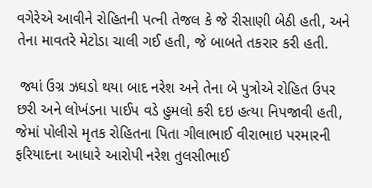વગેરેએ આવીને રોહિતની પત્ની તેજલ કે જે રીસાણી બેઠી હતી, અને તેના માવતરે મેટોડા ચાલી ગઈ હતી, જે બાબતે તકરાર કરી હતી.

 જ્યાં ઉગ્ર ઝઘડો થયા બાદ નરેશ અને તેના બે પુત્રોએ રોહિત ઉપર છરી અને લોખંડના પાઈપ વડે હુમલો કરી દઇ હત્યા નિપજાવી હતી, જેમાં પોલીસે મૃતક રોહિતના પિતા ગીલાભાઈ વીરાભાઇ પરમારની ફરિયાદના આધારે આરોપી નરેશ તુલસીભાઈ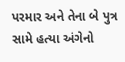પરમાર અને તેના બે પુત્ર સામે હત્યા અંગેનો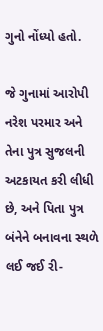ગુનો નોંધ્યો હતો.

જે ગુનામાં આરોપી નરેશ પરમાર અને તેના પુત્ર સુજલની અટકાયત કરી લીધી છે, અને પિતા પુત્ર બંનેને બનાવના સ્થળે લઈ જઈ રી-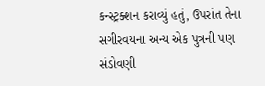કન્સ્ટ્રક્શન કરાવ્યું હતું, ઉપરાંત તેના સગીરવયના અન્ય એક પુત્રની પણ સંડોવણી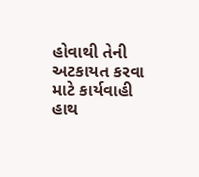હોવાથી તેની અટકાયત કરવા માટે કાર્યવાહી હાથ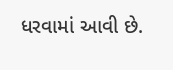ધરવામાં આવી છે.